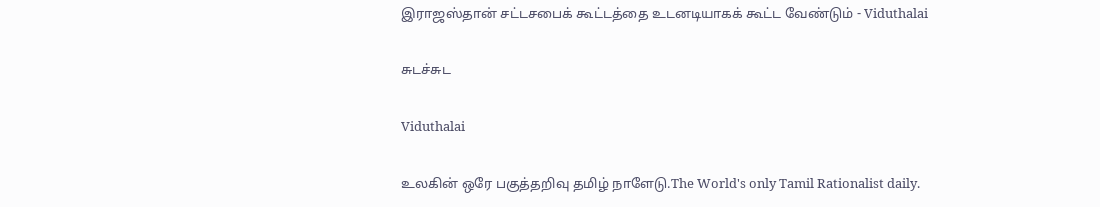இராஜஸ்தான் சட்டசபைக் கூட்டத்தை உடனடியாகக் கூட்ட வேண்டும் - Viduthalai

சுடச்சுட

Viduthalai

உலகின் ஒரே பகுத்தறிவு தமிழ் நாளேடு.The World's only Tamil Rationalist daily.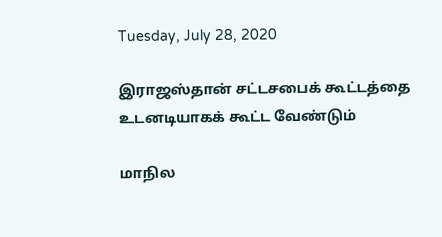Tuesday, July 28, 2020

இராஜஸ்தான் சட்டசபைக் கூட்டத்தை உடனடியாகக் கூட்ட வேண்டும்

மாநில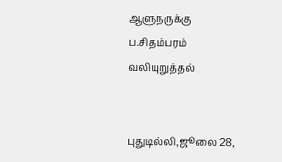ஆளுநருக்கு ப.சிதம்பரம் வலியுறுத்தல்


புதுடில்லி,ஜூலை 28,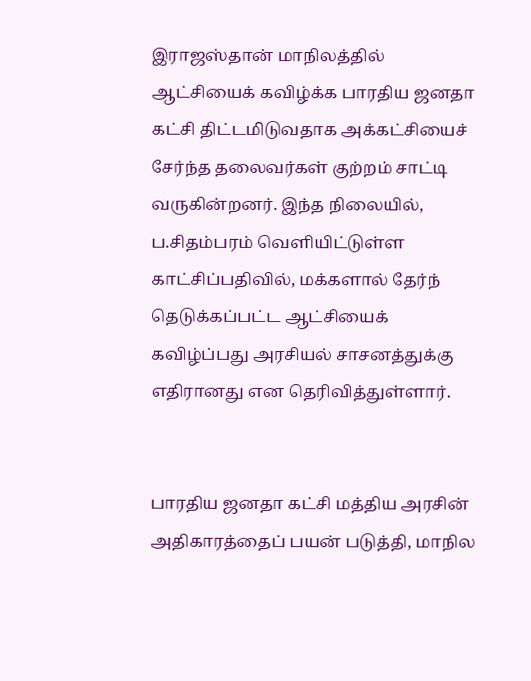இராஜஸ்தான் மாநிலத்தில் ஆட்சியைக் கவிழ்க்க பாரதிய ஜனதா கட்சி திட்டமிடுவதாக அக்கட்சியைச் சேர்ந்த தலைவர்கள் குற்றம் சாட்டி வருகின்றனர். இந்த நிலையில், ப.சிதம்பரம் வெளியிட்டுள்ள காட்சிப்பதிவில், மக்களால் தேர்ந் தெடுக்கப்பட்ட ஆட்சியைக் கவிழ்ப்பது அரசியல் சாசனத்துக்கு எதிரானது என தெரிவித்துள்ளார்.


பாரதிய ஜனதா கட்சி மத்திய அரசின் அதிகாரத்தைப் பயன் படுத்தி, மாநில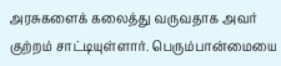அரசுகளைக் கலைத்து வருவதாக அவர் குற்றம் சாட்டியுள்ளார். பெரும்பான்மையை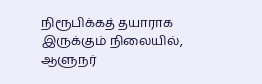நிரூபிக்கத் தயாராக இருக்கும் நிலையில், ஆளுநர்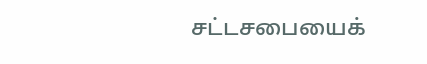சட்டசபையைக்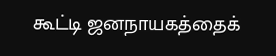கூட்டி ஜனநாயகத்தைக்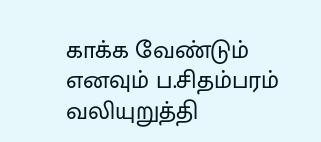காக்க வேண்டும் எனவும் ப.சிதம்பரம் வலியுறுத்தி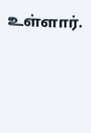உள்ளார்.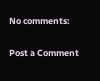No comments:

Post a Comment